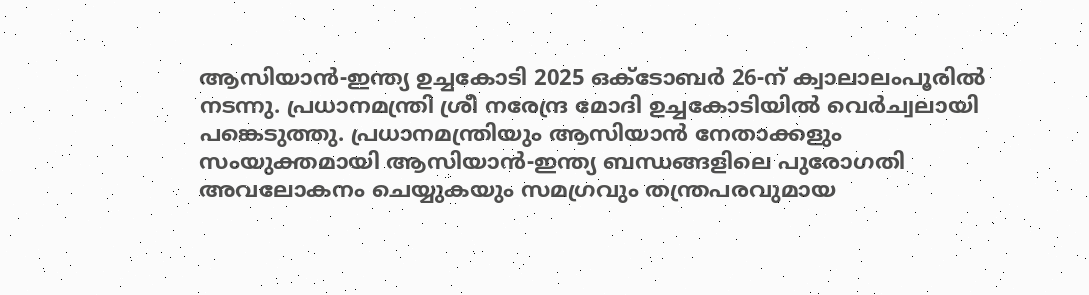ആസിയാൻ-ഇന്ത്യ ഉച്ചകോടി 2025 ഒക്ടോബർ 26-ന് ക്വാലാലംപൂരിൽ നടന്നു. പ്രധാനമന്ത്രി ശ്രീ നരേന്ദ്ര മോദി ഉച്ചകോടിയിൽ വെർച്വലായി  പങ്കെടുത്തു. പ്രധാനമന്ത്രിയും ആസിയാൻ നേതാക്കളും സംയുക്തമായി ആസിയാൻ-ഇന്ത്യ ബന്ധങ്ങളിലെ പുരോഗതി അവലോകനം ചെയ്യുകയും സമഗ്രവും തന്ത്രപരവുമായ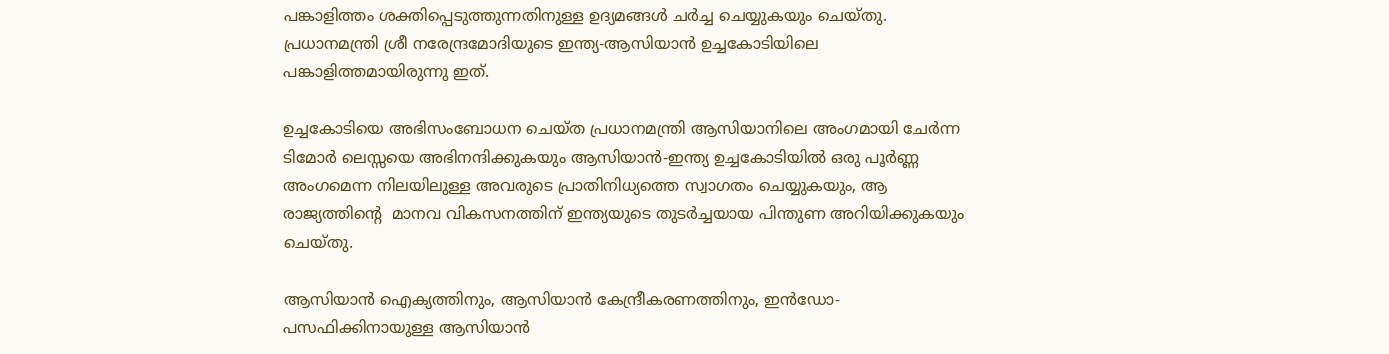പങ്കാളിത്തം ശക്തിപ്പെടുത്തുന്നതിനുള്ള ഉദ്യമങ്ങൾ ചർച്ച ചെയ്യുകയും ചെയ്തു. പ്രധാനമന്ത്രി ശ്രീ നരേന്ദ്രമോദിയുടെ ഇന്ത്യ-ആസിയാൻ ഉച്ചകോടിയിലെ പങ്കാളിത്തമായിരുന്നു ഇത്.

ഉച്ചകോടിയെ അഭിസംബോധന ചെയ്ത പ്രധാനമന്ത്രി ആസിയാനിലെ അംഗമായി ചേർന്ന ടിമോർ ലെസ്സയെ അഭിനന്ദിക്കുകയും ആസിയാൻ-ഇന്ത്യ ഉച്ചകോടിയിൽ ഒരു പൂർണ്ണ അംഗമെന്ന നിലയിലുള്ള അവരുടെ പ്രാതിനിധ്യത്തെ സ്വാഗതം ചെയ്യുകയും, ആ രാജ്യത്തിന്റെ  മാനവ വികസനത്തിന് ഇന്ത്യയുടെ തുടർച്ചയായ പിന്തുണ അറിയിക്കുകയും ചെയ്തു.

ആസിയാൻ ഐക്യത്തിനും, ആസിയാൻ കേന്ദ്രീകരണത്തിനും, ഇൻഡോ-പസഫിക്കിനായുള്ള ആസിയാൻ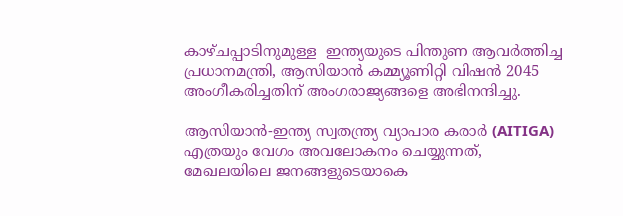കാഴ്ചപ്പാടിനുമുള്ള  ഇന്ത്യയുടെ പിന്തുണ ആവർത്തിച്ച പ്രധാനമന്ത്രി, ആസിയാൻ കമ്മ്യൂണിറ്റി വിഷൻ 2045 അംഗീകരിച്ചതിന് അംഗരാജ്യങ്ങളെ അഭിനന്ദിച്ചു.

ആസിയാൻ-ഇന്ത്യ സ്വതന്ത്ര്യ വ്യാപാര കരാർ (AITIGA) എത്രയും വേഗം അവലോകനം ചെയ്യുന്നത്, മേഖലയിലെ ജനങ്ങളുടെയാകെ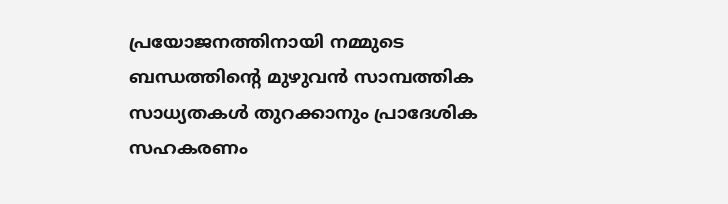പ്രയോജനത്തിനായി നമ്മുടെ ബന്ധത്തിന്റെ മുഴുവൻ സാമ്പത്തിക സാധ്യതകൾ തുറക്കാനും പ്രാദേശിക സഹകരണം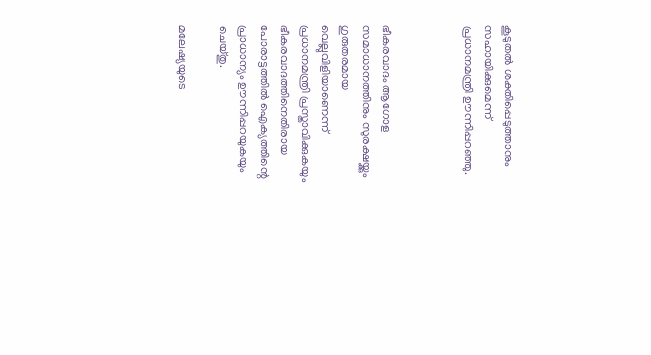കൂടുതൽ ശക്തിപ്പെടുത്താനും സഹായിക്കുമെന്ന് പ്രധാനമന്ത്രി ഊന്നിപ്പറഞ്ഞു.



ഭീകരവാദം ആഗോള സമാധാനത്തിനും സുരക്ഷയ്ക്കും ഗുരുതരമായ വെല്ലുവിളിയാണെന്ന് പ്രധാനമന്ത്രി പ്രസ്താവിക്കുകയും ഭീകരവാദത്തിനെതിരായ പോരാട്ടത്തിൽ ഐക്യത്തിന്റെ പ്രാധാന്യം ഊന്നിപ്പറയുകയും ചെയ്തു.

മലേഷ്യയുടെ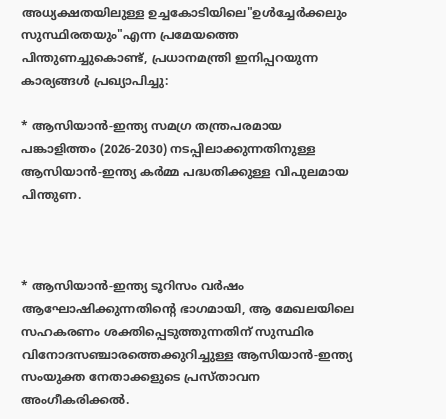അധ്യക്ഷതയിലുള്ള ഉച്ചകോടിയിലെ"ഉൾച്ചേർക്കലും സുസ്ഥിരതയും"എന്ന പ്രമേയത്തെ പിന്തുണച്ചുകൊണ്ട്, പ്രധാനമന്ത്രി ഇനിപ്പറയുന്ന കാര്യങ്ങൾ പ്രഖ്യാപിച്ചു:

* ആസിയാൻ-ഇന്ത്യ സമഗ്ര തന്ത്രപരമായ പങ്കാളിത്തം (2026-2030) നടപ്പിലാക്കുന്നതിനുള്ള ആസിയാൻ-ഇന്ത്യ കർമ്മ പദ്ധതിക്കുള്ള വിപുലമായ പിന്തുണ.



* ആസിയാൻ-ഇന്ത്യ ടൂറിസം വർഷം ആഘോഷിക്കുന്നതിന്റെ ഭാഗമായി, ആ മേഖലയിലെ സഹകരണം ശക്തിപ്പെടുത്തുന്നതിന് സുസ്ഥിര വിനോദസഞ്ചാരത്തെക്കുറിച്ചുള്ള ആസിയാൻ-ഇന്ത്യ സംയുക്ത നേതാക്കളുടെ പ്രസ്താവന അംഗീകരിക്കൽ.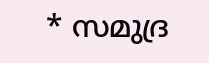* സമുദ്ര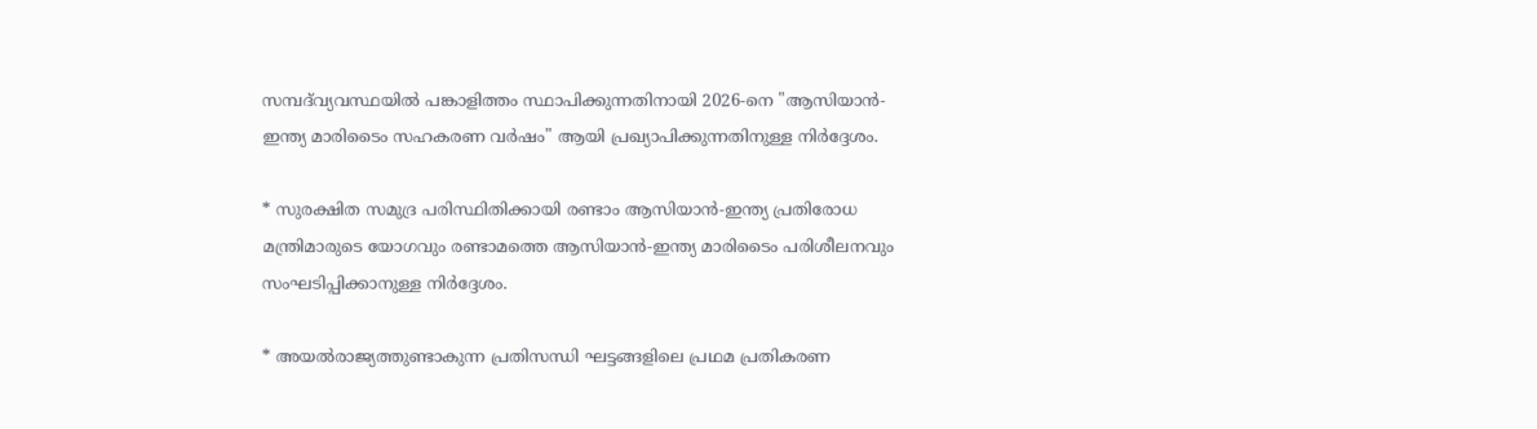സമ്പദ്‌വ്യവസ്ഥയിൽ പങ്കാളിത്തം സ്ഥാപിക്കുന്നതിനായി 2026-നെ "ആസിയാൻ-ഇന്ത്യ മാരിടൈം സഹകരണ വർഷം" ആയി പ്രഖ്യാപിക്കുന്നതിനുള്ള നിർദ്ദേശം.

* സുരക്ഷിത സമുദ്ര പരിസ്ഥിതിക്കായി രണ്ടാം ആസിയാൻ-ഇന്ത്യ പ്രതിരോധ മന്ത്രിമാരുടെ യോഗവും രണ്ടാമത്തെ ആസിയാൻ-ഇന്ത്യ മാരിടൈം പരിശീലനവും സംഘടിപ്പിക്കാനുള്ള നിർദ്ദേശം.

* അയൽരാജ്യത്തുണ്ടാകുന്ന പ്രതിസന്ധി ഘട്ടങ്ങളിലെ പ്രഥമ പ്രതികരണ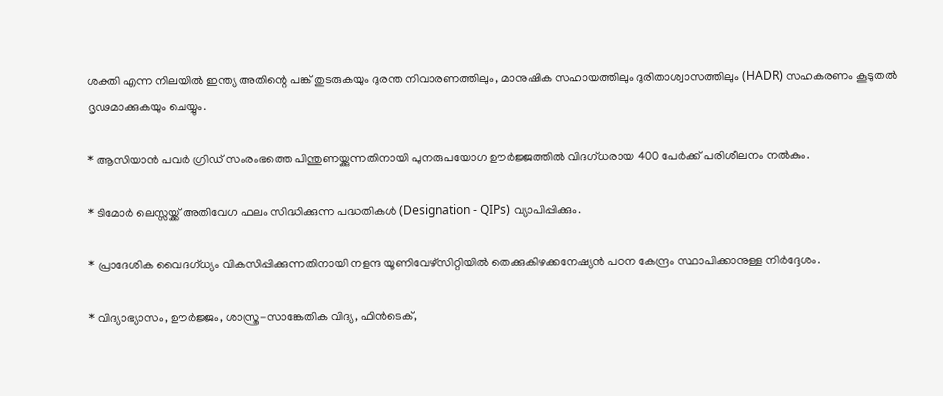ശക്തി എന്ന നിലയിൽ ഇന്ത്യ അതിന്റെ പങ്ക് തുടരുകയും ദുരന്ത നിവാരണത്തിലും, മാനുഷിക സഹായത്തിലും ദുരിതാശ്വാസത്തിലും (HADR) സഹകരണം കൂടുതൽ ദൃഢമാക്കുകയും ചെയ്യും.

* ആസിയാൻ പവർ ഗ്രിഡ് സംരംഭത്തെ പിന്തുണയ്ക്കുന്നതിനായി പുനരുപയോഗ ഊർജ്ജത്തിൽ വിദഗ്ധരായ 400 പേർക്ക് പരിശീലനം നൽകും.

* ടിമോർ ലെസ്സയ്ക്ക് അതിവേഗ ഫലം സിദ്ധിക്കുന്ന പദ്ധതികൾ (Designation - QIPs) വ്യാപിപ്പിക്കും.

* പ്രാദേശിക വൈദഗ്ധ്യം വികസിപ്പിക്കുന്നതിനായി നളന്ദ യൂണിവേഴ്സിറ്റിയിൽ തെക്കുകിഴക്കനേഷ്യൻ പഠന കേന്ദ്രം സ്ഥാപിക്കാനുള്ള നിർദ്ദേശം.

* വിദ്യാഭ്യാസം, ഊർജ്ജം, ശാസ്ത്ര-സാങ്കേതിക വിദ്യ, ഫിൻടെക്,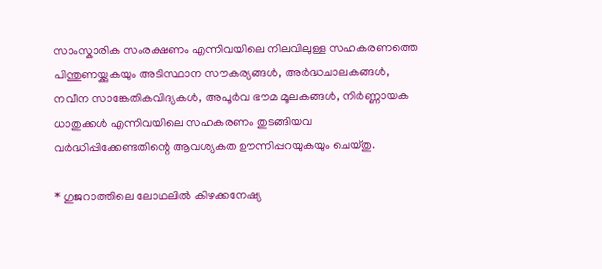സാംസ്കാരിക സംരക്ഷണം എന്നിവയിലെ നിലവിലുള്ള സഹകരണത്തെ പിന്തുണയ്ക്കുകയും അടിസ്ഥാന സൗകര്യങ്ങൾ, അർദ്ധചാലകങ്ങൾ, നവീന സാങ്കേതികവിദ്യകൾ, അപൂർവ ഭൗമ മൂലകങ്ങൾ, നിർണ്ണായക ധാതുക്കൾ എന്നിവയിലെ സഹകരണം തുടങ്ങിയവ വർദ്ധിപ്പിക്കേണ്ടതിന്റെ ആവശ്യകത ഊന്നിപ്പറയുകയും ചെയ്തു.

* ഗുജറാത്തിലെ ലോഥലിൽ കിഴക്കനേഷ്യ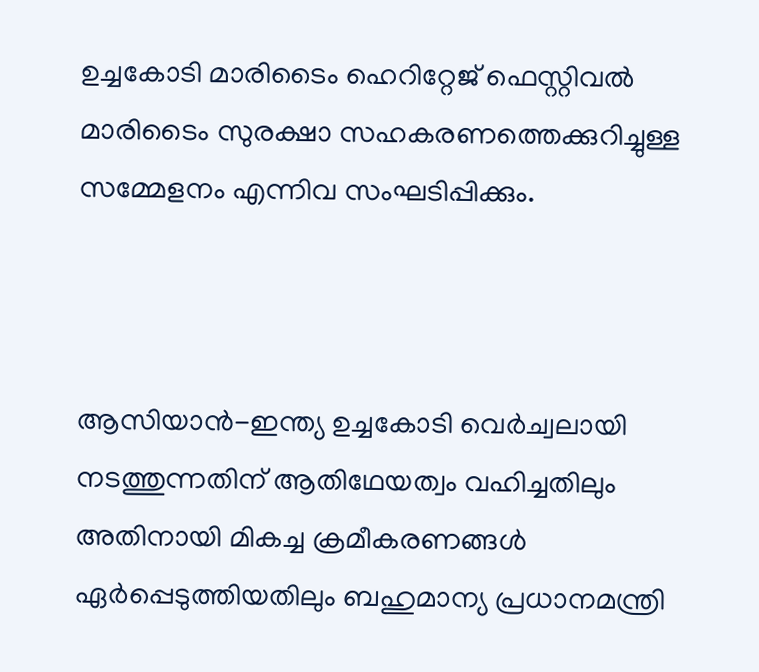ഉച്ചകോടി മാരിടൈം ഹെറിറ്റേജ് ഫെസ്റ്റിവൽ മാരിടൈം സുരക്ഷാ സഹകരണത്തെക്കുറിച്ചുള്ള സമ്മേളനം എന്നിവ സംഘടിപ്പിക്കും.



ആസിയാൻ-ഇന്ത്യ ഉച്ചകോടി വെർച്വലായി നടത്തുന്നതിന് ആതിഥേയത്വം വഹിച്ചതിലും അതിനായി മികച്ച ക്രമീകരണങ്ങൾ ഏർപ്പെടുത്തിയതിലും ബഹുമാന്യ പ്രധാനമന്ത്രി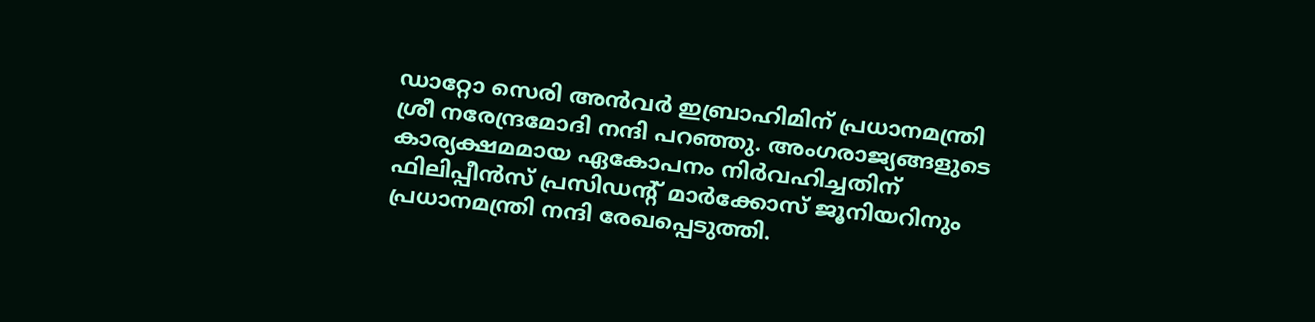ഡാറ്റോ സെരി അൻവർ ഇബ്രാഹിമിന് പ്രധാനമന്ത്രി ശ്രീ നരേന്ദ്രമോദി നന്ദി പറഞ്ഞു. അംഗരാജ്യങ്ങളുടെ കാര്യക്ഷമമായ ഏകോപനം നിർവഹിച്ചതിന് ഫിലിപ്പീൻസ് പ്രസിഡന്റ് മാർക്കോസ് ജൂനിയറിനും പ്രധാനമന്ത്രി നന്ദി രേഖപ്പെടുത്തി.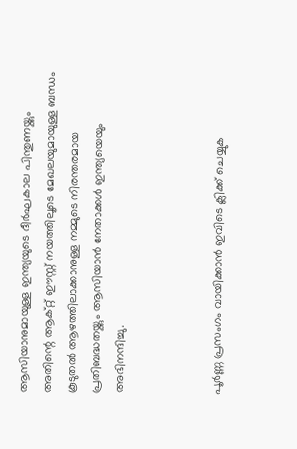ആസിയാനുമായുള്ള ഇന്ത്യയുടെ ദീർഘകാല പിന്തുണയ്ക്കും അതിന്റെ ആക്റ്റ് ഈസ്റ്റ് നയത്തിലൂടെ മേഖലയുമായുള്ള ബന്ധം കൂടുതൽ ആഴത്തിലാക്കാനുള്ള നമ്മുടെ നിരന്തരമായ പ്രതിബദ്ധതയ്ക്കും ആസിയാൻ നേതാക്കൾ ഇന്ത്യയെയും അഭിനന്ദിച്ചു.



പൂർണ്ണ പ്രസംഗം വായിക്കാൻ ഇവിടെ ക്ലിക്ക് ചെയ്യുക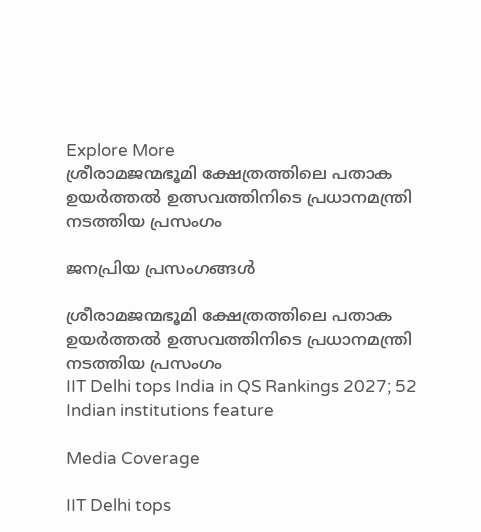Explore More
ശ്രീരാമജന്മഭൂമി ക്ഷേത്രത്തിലെ പതാക ഉയർത്തൽ ഉത്സവത്തിനിടെ പ്രധാനമന്ത്രി നടത്തിയ പ്രസംഗം

ജനപ്രിയ പ്രസംഗങ്ങൾ

ശ്രീരാമജന്മഭൂമി ക്ഷേത്രത്തിലെ പതാക ഉയർത്തൽ ഉത്സവത്തിനിടെ പ്രധാനമന്ത്രി നടത്തിയ പ്രസംഗം
IIT Delhi tops India in QS Rankings 2027; 52 Indian institutions feature

Media Coverage

IIT Delhi tops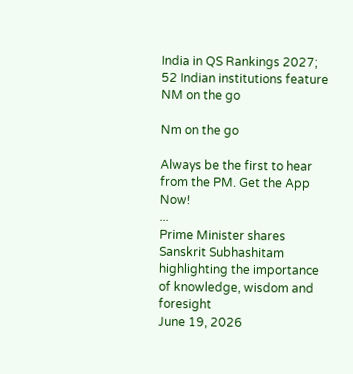India in QS Rankings 2027; 52 Indian institutions feature
NM on the go

Nm on the go

Always be the first to hear from the PM. Get the App Now!
...
Prime Minister shares Sanskrit Subhashitam highlighting the importance of knowledge, wisdom and foresight
June 19, 2026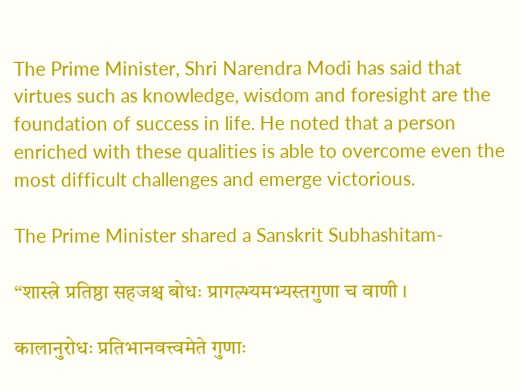The Prime Minister, Shri Narendra Modi has said that virtues such as knowledge, wisdom and foresight are the foundation of success in life. He noted that a person enriched with these qualities is able to overcome even the most difficult challenges and emerge victorious.

The Prime Minister shared a Sanskrit Subhashitam-

“शास्त्रे प्रतिष्ठा सहजश्च बोधः प्रागल्भ्यमभ्यस्तगुणा च वाणी ।

कालानुरोधः प्रतिभानवत्त्वमेते गुणाः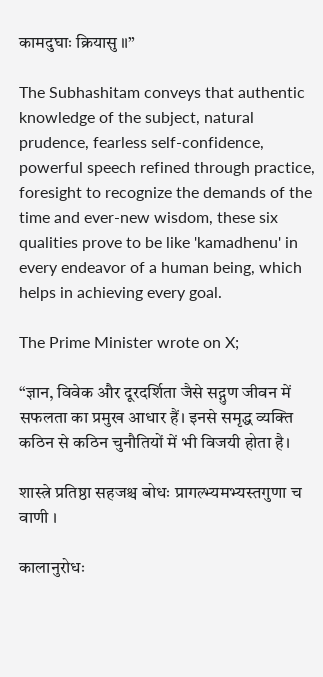कामदुघाः क्रियासु ॥”

The Subhashitam conveys that authentic knowledge of the subject, natural prudence, fearless self-confidence, powerful speech refined through practice, foresight to recognize the demands of the time and ever-new wisdom, these six qualities prove to be like 'kamadhenu' in every endeavor of a human being, which helps in achieving every goal.

The Prime Minister wrote on X;

“ज्ञान, विवेक और दूरदर्शिता जैसे सद्गुण जीवन में सफलता का प्रमुख आधार हैं। इनसे समृद्ध व्यक्ति कठिन से कठिन चुनौतियों में भी विजयी होता है।

शास्त्रे प्रतिष्ठा सहजश्च बोधः प्रागल्भ्यमभ्यस्तगुणा च वाणी ।

कालानुरोधः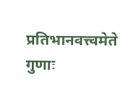प्रतिभानवत्त्वमेते गुणाः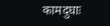कामदुघाः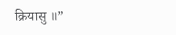क्रियासु ॥”